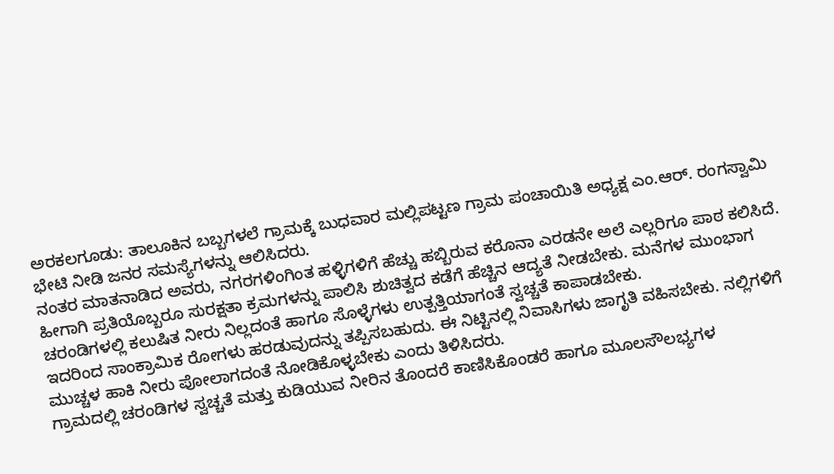ಅರಕಲಗೂಡು: ತಾಲೂಕಿನ ಬಬ್ಬಗಳಲೆ ಗ್ರಾಮಕ್ಕೆ ಬುಧವಾರ ಮಲ್ಲಿಪಟ್ಟಣ ಗ್ರಾಮ ಪಂಚಾಯಿತಿ ಅಧ್ಯಕ್ಷ ಎಂ.ಆರ್. ರಂಗಸ್ವಾಮಿ ಭೇಟಿ ನೀಡಿ ಜನರ ಸಮಸ್ಯೆಗಳನ್ನು ಆಲಿಸಿದರು.
ನಂತರ ಮಾತನಾಡಿದ ಅವರು, ನಗರಗಳಿಂಗಿಂತ ಹಳ್ಳಿಗಳಿಗೆ ಹೆಚ್ಚು ಹಬ್ಬಿರುವ ಕರೊನಾ ಎರಡನೇ ಅಲೆ ಎಲ್ಲರಿಗೂ ಪಾಠ ಕಲಿಸಿದೆ. ಹೀಗಾಗಿ ಪ್ರತಿಯೊಬ್ಬರೂ ಸುರಕ್ಷತಾ ಕ್ರಮಗಳನ್ನು ಪಾಲಿಸಿ ಶುಚಿತ್ವದ ಕಡೆಗೆ ಹೆಚ್ಚಿನ ಆದ್ಯತೆ ನೀಡಬೇಕು. ಮನೆಗಳ ಮುಂಭಾಗ ಚರಂಡಿಗಳಲ್ಲಿ ಕಲುಷಿತ ನೀರು ನಿಲ್ಲದಂತೆ ಹಾಗೂ ಸೊಳ್ಳೆಗಳು ಉತ್ಪತ್ತಿಯಾಗಂತೆ ಸ್ವಚ್ಚತೆ ಕಾಪಾಡಬೇಕು.
ಇದರಿಂದ ಸಾಂಕ್ರಾಮಿಕ ರೋಗಳು ಹರಡುವುದನ್ನು ತಪ್ಪಿಸಬಹುದು. ಈ ನಿಟ್ಟಿನಲ್ಲಿ ನಿವಾಸಿಗಳು ಜಾಗೃತಿ ವಹಿಸಬೇಕು. ನಲ್ಲಿಗಳಿಗೆ ಮುಚ್ಚಳ ಹಾಕಿ ನೀರು ಪೋಲಾಗದಂತೆ ನೋಡಿಕೊಳ್ಳಬೇಕು ಎಂದು ತಿಳಿಸಿದರು.
ಗ್ರಾಮದಲ್ಲಿ ಚರಂಡಿಗಳ ಸ್ವಚ್ಚತೆ ಮತ್ತು ಕುಡಿಯುವ ನೀರಿನ ತೊಂದರೆ ಕಾಣಿಸಿಕೊಂಡರೆ ಹಾಗೂ ಮೂಲಸೌಲಭ್ಯಗಳ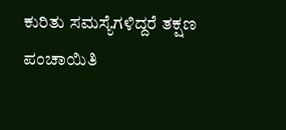ಕುರಿತು ಸಮಸ್ಯೆಗಳಿದ್ದರೆ ತಕ್ಷಣ ಪಂಚಾಯಿತಿ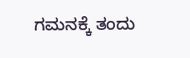ಗಮನಕ್ಕೆ ತಂದು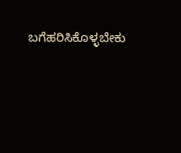ಬಗೆಹರಿಸಿಕೊಳ್ಳಬೇಕು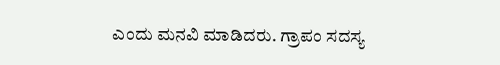ಎಂದು ಮನವಿ ಮಾಡಿದರು. ಗ್ರಾಪಂ ಸದಸ್ಯ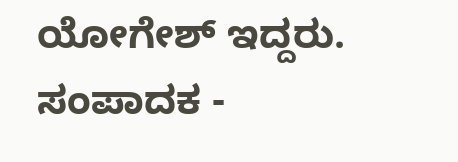ಯೋಗೇಶ್ ಇದ್ದರು.
ಸಂಪಾದಕ -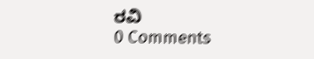ರವಿ
0 Comments